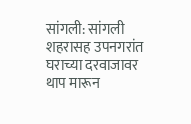सांगली: सांगली शहरासह उपनगरांत घराच्या दरवाजावर थाप मारून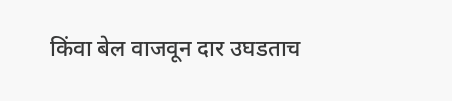किंवा बेल वाजवून दार उघडताच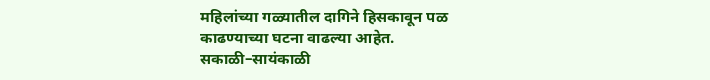महिलांच्या गळ्यातील दागिने हिसकावून पळ काढण्याच्या घटना वाढल्या आहेत. सकाळी–सायंकाळी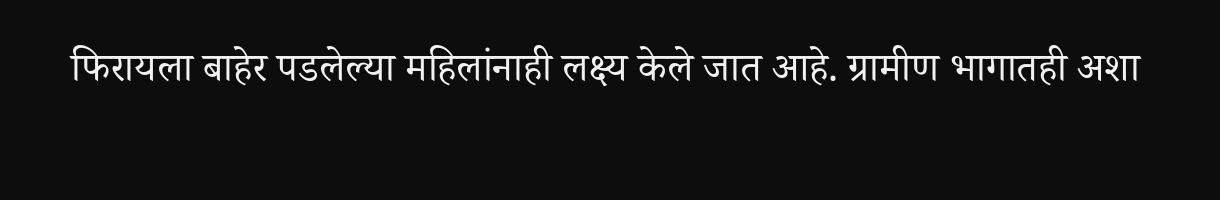फिरायला बाहेर पडलेल्या महिलांनाही लक्ष्य केले जात आहे. ग्रामीण भागातही अशा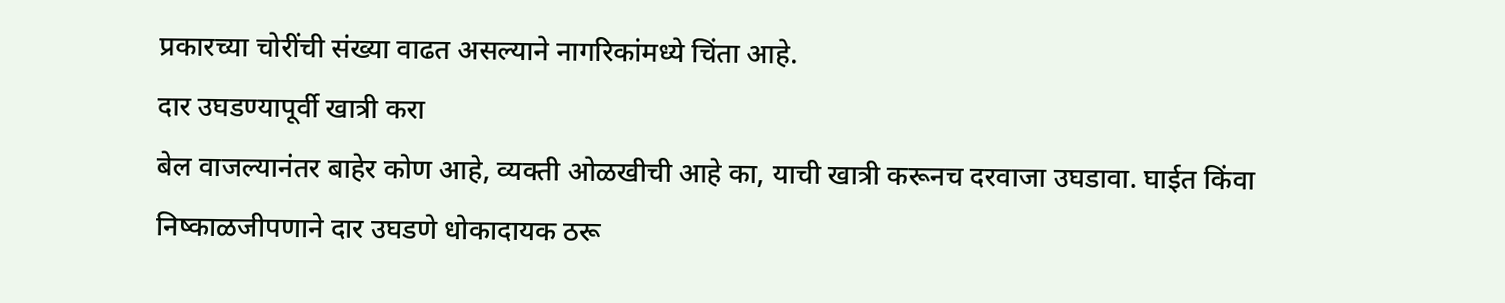प्रकारच्या चोरींची संख्या वाढत असल्याने नागरिकांमध्ये चिंता आहे.
दार उघडण्यापूर्वी खात्री करा
बेल वाजल्यानंतर बाहेर कोण आहे, व्यक्ती ओळखीची आहे का, याची खात्री करूनच दरवाजा उघडावा. घाईत किंवा निष्काळजीपणाने दार उघडणे धोकादायक ठरू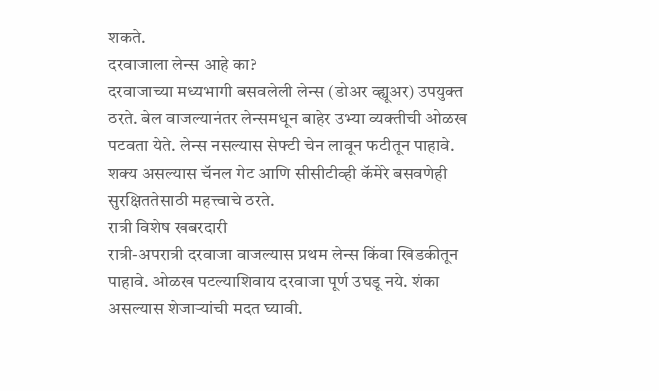शकते.
दरवाजाला लेन्स आहे का?
दरवाजाच्या मध्यभागी बसवलेली लेन्स (डोअर व्ह्यूअर) उपयुक्त ठरते. बेल वाजल्यानंतर लेन्समधून बाहेर उभ्या व्यक्तीची ओळख पटवता येते. लेन्स नसल्यास सेफ्टी चेन लावून फटीतून पाहावे. शक्य असल्यास चॅनल गेट आणि सीसीटीव्ही कॅमेरे बसवणेही सुरक्षिततेसाठी महत्त्वाचे ठरते.
रात्री विशेष खबरदारी
रात्री-अपरात्री दरवाजा वाजल्यास प्रथम लेन्स किंवा खिडकीतून पाहावे. ओळख पटल्याशिवाय दरवाजा पूर्ण उघडू नये. शंका असल्यास शेजाऱ्यांची मदत घ्यावी.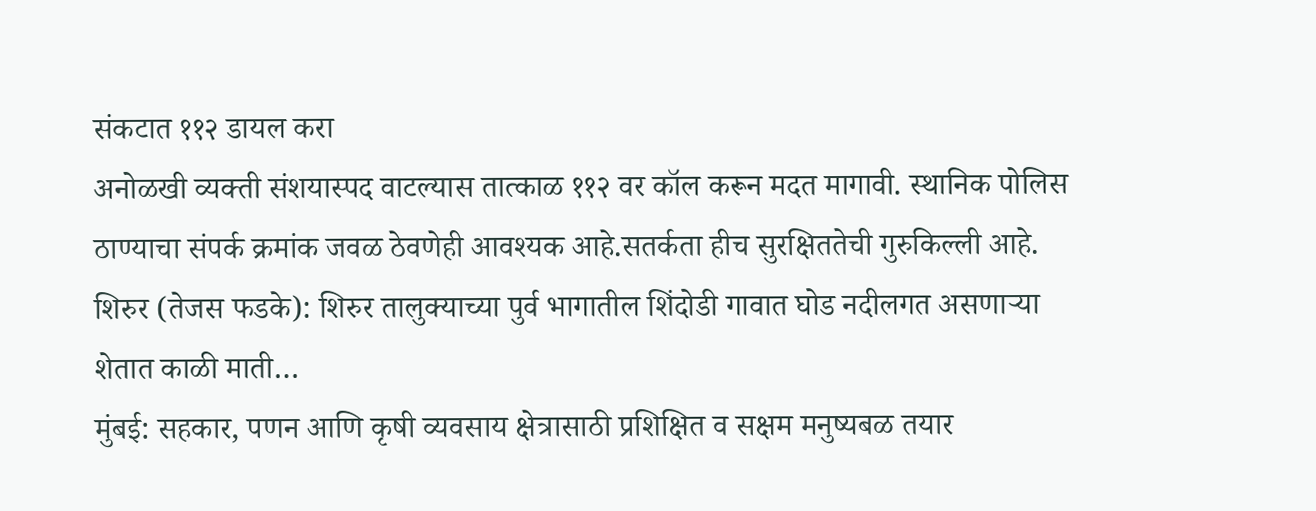संकटात ११२ डायल करा
अनोळखी व्यक्ती संशयास्पद वाटल्यास तात्काळ ११२ वर कॉल करून मदत मागावी. स्थानिक पोलिस ठाण्याचा संपर्क क्रमांक जवळ ठेवणेही आवश्यक आहे.सतर्कता हीच सुरक्षिततेची गुरुकिल्ली आहे.
शिरुर (तेजस फडके): शिरुर तालुक्याच्या पुर्व भागातील शिंदोडी गावात घोड नदीलगत असणाऱ्या शेतात काळी माती…
मुंबई: सहकार, पणन आणि कृषी व्यवसाय क्षेत्रासाठी प्रशिक्षित व सक्षम मनुष्यबळ तयार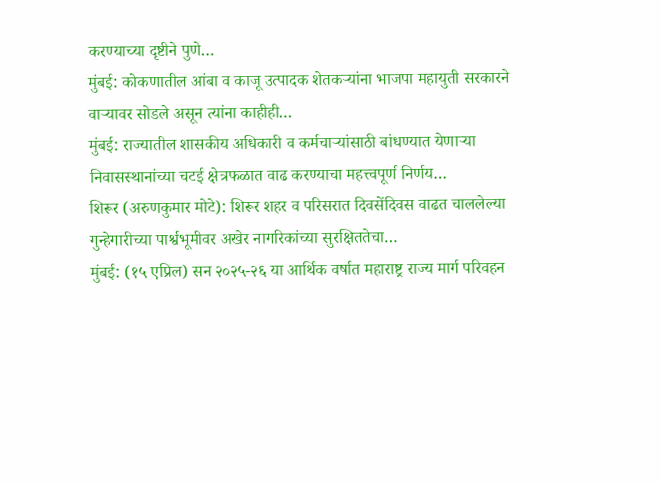करण्याच्या दृष्टीने पुणे…
मुंबई: कोकणातील आंबा व काजू उत्पादक शेतकऱ्यांना भाजपा महायुती सरकारने वाऱ्यावर सोडले असून त्यांना काहीही…
मुंबई: राज्यातील शासकीय अधिकारी व कर्मचाऱ्यांसाठी बांधण्यात येणाऱ्या निवासस्थानांच्या चटई क्षेत्रफळात वाढ करण्याचा महत्त्वपूर्ण निर्णय…
शिरूर (अरुणकुमार मोटे): शिरूर शहर व परिसरात दिवसेंदिवस वाढत चाललेल्या गुन्हेगारीच्या पार्श्वभूमीवर अखेर नागरिकांच्या सुरक्षिततेचा…
मुंबई: (१५ एप्रिल) सन २०२५-२६ या आर्थिक वर्षात महाराष्ट्र राज्य मार्ग परिवहन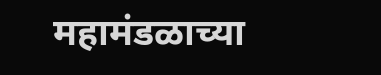महामंडळाच्या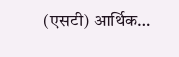(एसटी) आर्थिक…